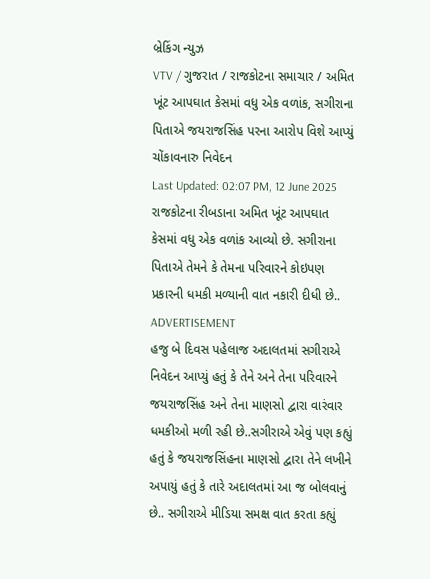બ્રેકિંગ ન્યુઝ
VTV / ગુજરાત / રાજકોટના સમાચાર / અમિત ખૂંટ આપઘાત કેસમાં વધુ એક વળાંક, સગીરાના પિતાએ જયરાજસિંહ પરના આરોપ વિશે આપ્યું ચોંકાવનારુ નિવેદન
Last Updated: 02:07 PM, 12 June 2025
રાજકોટના રીબડાના અમિત ખૂંટ આપઘાત કેસમાં વધુ એક વળાંક આવ્યો છે. સગીરાના પિતાએ તેમને કે તેમના પરિવારને કોઇપણ પ્રકારની ધમકી મળ્યાની વાત નકારી દીધી છે..
ADVERTISEMENT
હજુ બે દિવસ પહેલાજ અદાલતમાં સગીરાએ નિવેદન આપ્યું હતું કે તેને અને તેના પરિવારને જયરાજસિંહ અને તેના માણસો દ્વારા વારંવાર ધમકીઓ મળી રહી છે..સગીરાએ એવું પણ કહ્યું હતું કે જયરાજસિંહના માણસો દ્વારા તેને લખીને અપાયું હતું કે તારે અદાલતમાં આ જ બોલવાનું છે.. સગીરાએ મીડિયા સમક્ષ વાત કરતા કહ્યું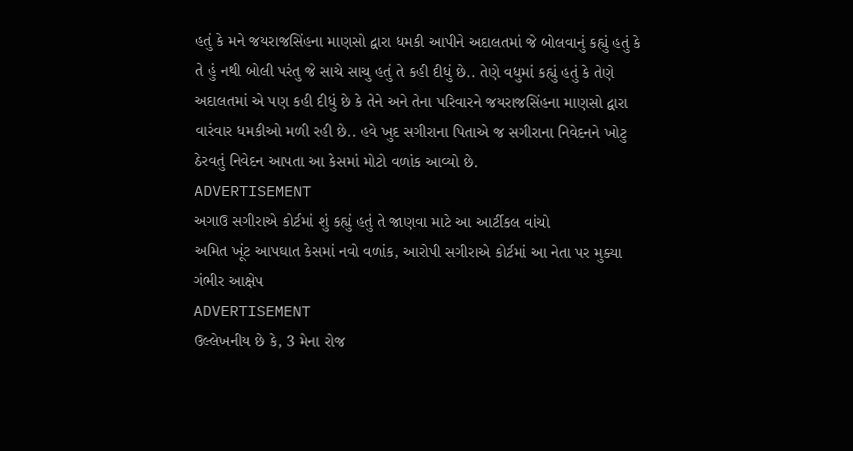હતું કે મને જયરાજસિંહના માણસો દ્વારા ધમકી આપીને અદાલતમાં જે બોલવાનું કહ્યું હતું કે તે હું નથી બોલી પરંતુ જે સાચે સાચુ હતું તે કહી દીધું છે.. તેણે વધુમાં કહ્યું હતું કે તેણે અદાલતમાં એ પણ કહી દીધું છે કે તેને અને તેના પરિવારને જયરાજસિંહના માણસો દ્વારા વારંવાર ધમકીઓ મળી રહી છે.. હવે ખુદ સગીરાના પિતાએ જ સગીરાના નિવેદનને ખોટુ ઠેરવતું નિવેદન આપતા આ કેસમાં મોટો વળાંક આવ્યો છે.
ADVERTISEMENT
અગાઉ સગીરાએ કોર્ટમાં શું કહ્યું હતું તે જાણવા માટે આ આર્ટીકલ વાંચો
અમિત ખૂંટ આપઘાત કેસમાં નવો વળાંક, આરોપી સગીરાએ કોર્ટમાં આ નેતા પર મુક્યા ગંભીર આક્ષેપ
ADVERTISEMENT
ઉલ્લેખનીય છે કે, 3 મેના રોજ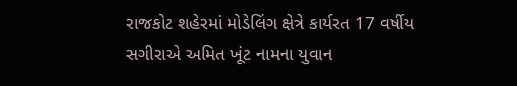રાજકોટ શહેરમાં મોડેલિંગ ક્ષેત્રે કાર્યરત 17 વર્ષીય સગીરાએ અમિત ખૂંટ નામના યુવાન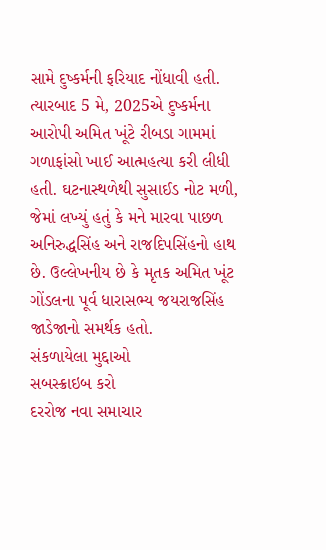સામે દુષ્કર્મની ફરિયાદ નોંધાવી હતી. ત્યારબાદ 5 મે, 2025એ દુષ્કર્મના આરોપી અમિત ખૂંટે રીબડા ગામમાં ગળાફાંસો ખાઈ આત્મહત્યા કરી લીધી હતી. ઘટનાસ્થળેથી સુસાઈડ નોટ મળી, જેમાં લખ્યું હતું કે મને મારવા પાછળ અનિરુદ્ધસિંહ અને રાજદિપસિંહનો હાથ છે. ઉલ્લેખનીય છે કે મૃતક અમિત ખૂંટ ગોંડલના પૂર્વ ધારાસભ્ય જયરાજસિંહ જાડેજાનો સમર્થક હતો.
સંકળાયેલા મુદ્દાઓ
સબસ્ક્રાઇબ કરો
દરરોજ નવા સમાચાર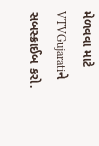મેળવવા માટે VTVGujaratiને સબસ્ક્રાઈબ કરો.